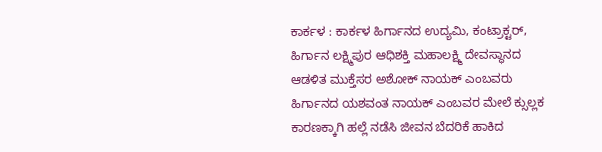ಕಾರ್ಕಳ : ಕಾರ್ಕಳ ಹಿರ್ಗಾನದ ಉದ್ಯಮಿ, ಕಂಟ್ರಾಕ್ಟರ್, ಹಿರ್ಗಾನ ಲಕ್ಷ್ಮಿಪುರ ಆಧಿಶಕ್ತಿ ಮಹಾಲಕ್ಷ್ಮಿ ದೇವಸ್ಥಾನದ ಆಡಳಿತ ಮುಕ್ತೆಸರ ಅಶೋಕ್ ನಾಯಕ್ ಎಂಬವರು ಹಿರ್ಗಾನದ ಯಶವಂತ ನಾಯಕ್ ಎಂಬವರ ಮೇಲೆ ಕ್ಸುಲ್ಲಕ ಕಾರಣಕ್ಕಾಗಿ ಹಲ್ಲೆ ನಡೆಸಿ ಜೀವನ ಬೆದರಿಕೆ ಹಾಕಿದ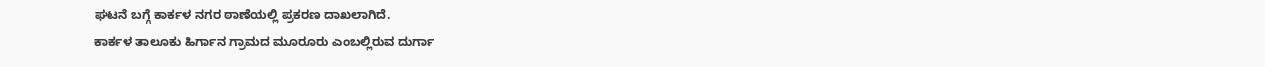ಘಟನೆ ಬಗ್ಗೆ ಕಾರ್ಕಳ ನಗರ ಠಾಣೆಯಲ್ಲಿ ಪ್ರಕರಣ ದಾಖಲಾಗಿದೆ.
ಕಾರ್ಕಳ ತಾಲೂಕು ಹಿರ್ಗಾನ ಗ್ರಾಮದ ಮೂರೂರು ಎಂಬಲ್ಲಿರುವ ದುರ್ಗಾ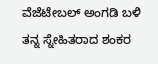ವೆಜೆಟೇಬಲ್ ಅಂಗಡಿ ಬಳಿ ತನ್ನ ಸ್ನೇಹಿತರಾದ ಶಂಕರ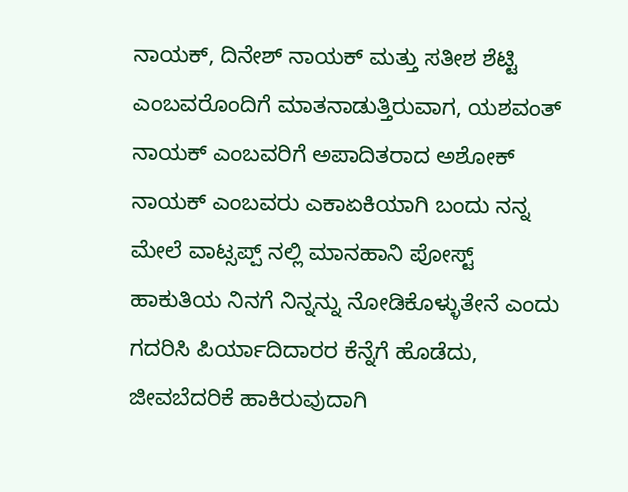ನಾಯಕ್, ದಿನೇಶ್ ನಾಯಕ್ ಮತ್ತು ಸತೀಶ ಶೆಟ್ಟಿ ಎಂಬವರೊಂದಿಗೆ ಮಾತನಾಡುತ್ತಿರುವಾಗ, ಯಶವಂತ್ ನಾಯಕ್ ಎಂಬವರಿಗೆ ಅಪಾದಿತರಾದ ಅಶೋಕ್ ನಾಯಕ್ ಎಂಬವರು ಎಕಾಏಕಿಯಾಗಿ ಬಂದು ನನ್ನ ಮೇಲೆ ವಾಟ್ಸಪ್ಪ್ ನಲ್ಲಿ ಮಾನಹಾನಿ ಪೋಸ್ಟ್ ಹಾಕುತಿಯ ನಿನಗೆ ನಿನ್ನನ್ನು ನೋಡಿಕೊಳ್ಳುತೇನೆ ಎಂದು ಗದರಿಸಿ ಪಿರ್ಯಾದಿದಾರರ ಕೆನ್ನೆಗೆ ಹೊಡೆದು, ಜೀವಬೆದರಿಕೆ ಹಾಕಿರುವುದಾಗಿ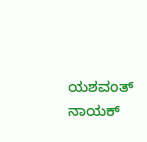ಯಶವಂತ್ ನಾಯಕ್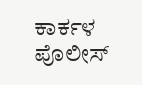ಕಾರ್ಕಳ ಪೊಲೀಸ್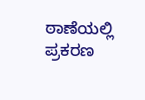ಠಾಣೆಯಲ್ಲಿ ಪ್ರಕರಣ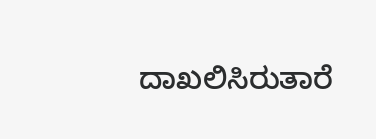ದಾಖಲಿಸಿರುತಾರೆ